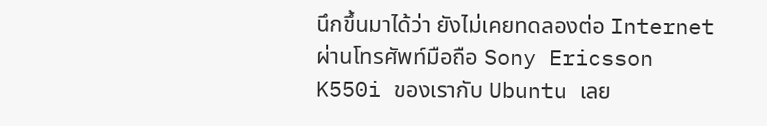นึกขึ้นมาได้ว่า ยังไม่เคยทดลองต่อ Internet ผ่านโทรศัพท์มือถือ Sony Ericsson K550i ของเรากับ Ubuntu เลย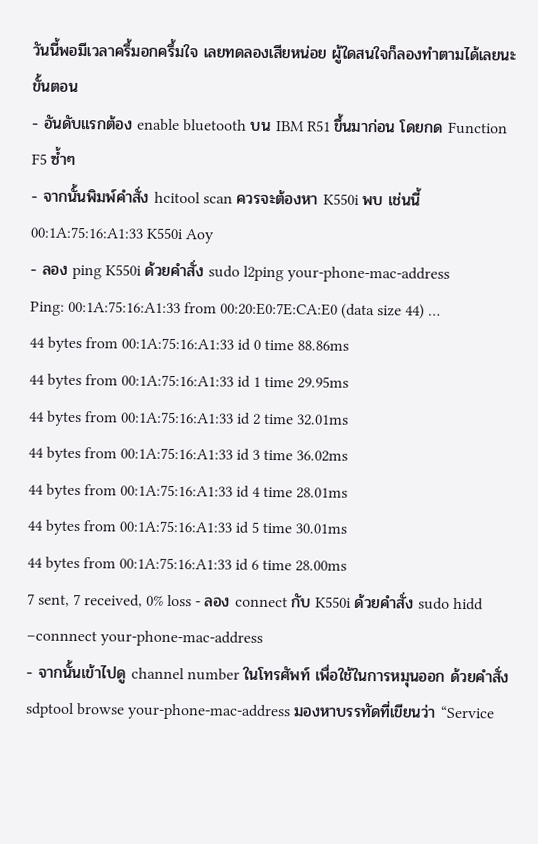วันนี้พอมีเวลาครึ้มอกครึ้มใจ เลยทดลองเสียหน่อย ผู้ใดสนใจก็ลองทำตามได้เลยนะ
ขั้นตอน
- อันดับแรกต้อง enable bluetooth บน IBM R51 ขึ้นมาก่อน โดยกด Function F5 ซ้ำๆ
- จากนั้นพิมพ์คำสั่ง hcitool scan ควรจะต้องหา K550i พบ เช่นนี้
00:1A:75:16:A1:33 K550i Aoy
- ลอง ping K550i ด้วยคำสั่ง sudo l2ping your-phone-mac-address
Ping: 00:1A:75:16:A1:33 from 00:20:E0:7E:CA:E0 (data size 44) …
44 bytes from 00:1A:75:16:A1:33 id 0 time 88.86ms
44 bytes from 00:1A:75:16:A1:33 id 1 time 29.95ms
44 bytes from 00:1A:75:16:A1:33 id 2 time 32.01ms
44 bytes from 00:1A:75:16:A1:33 id 3 time 36.02ms
44 bytes from 00:1A:75:16:A1:33 id 4 time 28.01ms
44 bytes from 00:1A:75:16:A1:33 id 5 time 30.01ms
44 bytes from 00:1A:75:16:A1:33 id 6 time 28.00ms
7 sent, 7 received, 0% loss - ลอง connect กับ K550i ด้วยคำสั่ง sudo hidd –connnect your-phone-mac-address
- จากนั้นเข้าไปดู channel number ในโทรศัพท์ เพื่อใช้ในการหมุนออก ด้วยคำสั่ง sdptool browse your-phone-mac-address มองหาบรรทัดที่เขียนว่า “Service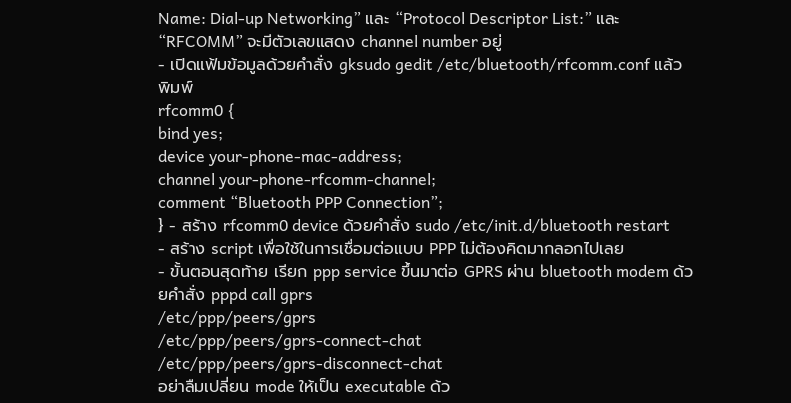Name: Dial-up Networking” และ “Protocol Descriptor List:” และ “RFCOMM” จะมีตัวเลขแสดง channel number อยู่
- เปิดแฟ้มข้อมูลด้วยคำสั่ง gksudo gedit /etc/bluetooth/rfcomm.conf แล้วพิมพ์
rfcomm0 {
bind yes;
device your-phone-mac-address;
channel your-phone-rfcomm-channel;
comment “Bluetooth PPP Connection”;
} - สร้าง rfcomm0 device ด้วยคำสั่ง sudo /etc/init.d/bluetooth restart
- สร้าง script เพื่อใช้ในการเชื่อมต่อแบบ PPP ไม่ต้องคิดมากลอกไปเลย
- ขั้นตอนสุดท้าย เรียก ppp service ขึ้นมาต่อ GPRS ผ่าน bluetooth modem ด้วยคำสั่ง pppd call gprs
/etc/ppp/peers/gprs
/etc/ppp/peers/gprs-connect-chat
/etc/ppp/peers/gprs-disconnect-chat
อย่าลืมเปลี่ยน mode ให้เป็น executable ด้ว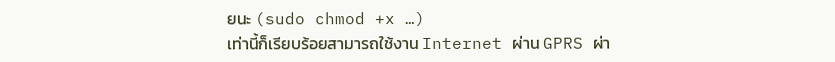ยนะ (sudo chmod +x …)
เท่านี้ก็เรียบร้อยสามารถใช้งาน Internet ผ่าน GPRS ผ่า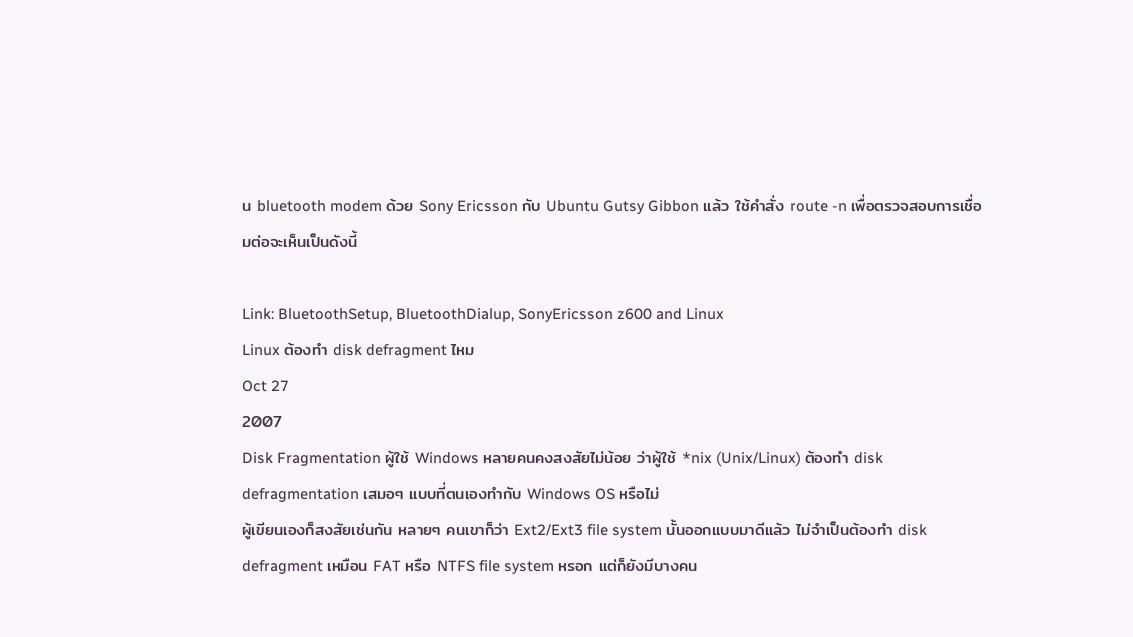น bluetooth modem ด้วย Sony Ericsson กับ Ubuntu Gutsy Gibbon แล้ว ใช้คำสั่ง route -n เพื่อตรวจสอบการเชื่อมต่อจะเห็นเป็นดังนี้

Link: BluetoothSetup, BluetoothDialup, SonyEricsson z600 and Linux
Linux ต้องทำ disk defragment ไหม
Oct 27
2007
Disk Fragmentation ผู้ใช้ Windows หลายคนคงสงสัยไม่น้อย ว่าผู้ใช้ *nix (Unix/Linux) ต้องทำ disk defragmentation เสมอๆ แบบที่ตนเองทำกับ Windows OS หรือไม่
ผู้เขียนเองก็สงสัยเช่นกัน หลายๆ คนเขาก็ว่า Ext2/Ext3 file system นั้นออกแบบมาดีแล้ว ไม่จำเป็นต้องทำ disk defragment เหมือน FAT หรือ NTFS file system หรอก แต่ก็ยังมีบางคน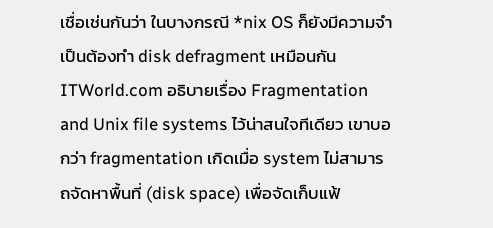เชื่อเช่นกันว่า ในบางกรณี *nix OS ก็ยังมีความจำเป็นต้องทำ disk defragment เหมือนกัน
ITWorld.com อธิบายเรื่อง Fragmentation and Unix file systems ไว้น่าสนใจทีเดียว เขาบอกว่า fragmentation เกิดเมื่อ system ไม่สามารถจัดหาพื้นที่ (disk space) เพื่อจัดเก็บแฟ้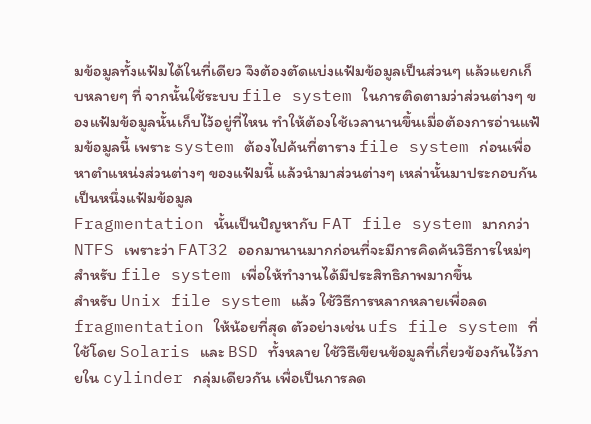มข้อมูลทั้งแฟ้มได้ในที่เดียว จึงต้องตัดแบ่งแฟ้มข้อมูลเป็นส่วนๆ แล้วแยกเก็บหลายๆ ที่ จากนั้นใช้ระบบ file system ในการติดตามว่าส่วนต่างๆ ของแฟ้มข้อมูลนั้นเก็บไว้อยู่ที่ไหน ทำให้ต้องใช้เวลานานขึ้นเมื่อต้องการอ่านแฟ้มข้อมูลนี้ เพราะ system ต้องไปค้นที่ตาราง file system ก่อนเพื่อหาตำแหน่งส่วนต่างๆ ของแฟ้มนี้ แล้วนำมาส่วนต่างๆ เหล่านั้นมาประกอบกันเป็นหนึ่งแฟ้มข้อมูล
Fragmentation นั้นเป็นปัญหากับ FAT file system มากกว่า NTFS เพราะว่า FAT32 ออกมานานมากก่อนที่จะมีการคิดค้นวิธีการใหม่ๆ สำหรับ file system เพื่อให้ทำงานได้มีประสิทธิภาพมากขึ้น
สำหรับ Unix file system แล้ว ใช้วิธีการหลากหลายเพื่อลด fragmentation ให้น้อยที่สุด ตัวอย่างเช่น ufs file system ที่ใช้โดย Solaris และ BSD ทั้งหลาย ใช้วิธีเขียนข้อมูลที่เกี่ยวข้องกันไว้ภายใน cylinder กลุ่มเดียวกัน เพื่อเป็นการลด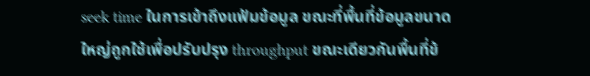seek time ในการเข้าถึงแฟ้มข้อมูล ขณะที่พื้นที่ข้อมูลขนาดใหญ่ถูกใช้เพื่อปรับปรุง throughput ขณะเดียวกันพื้นที่ข้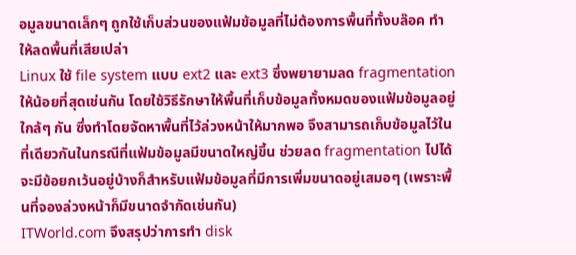อมูลขนาดเล็กๆ ถูกใช้เก็บส่วนของแฟ้มข้อมูลที่ไม่ต้องการพื้นที่ทั้งบล๊อค ทำให้ลดพื้นที่เสียเปล่า
Linux ใช้ file system แบบ ext2 และ ext3 ซึ่งพยายามลด fragmentation ให้น้อยที่สุดเช่นกัน โดยใช้วิธีรักษาให้พื้นที่เก็บข้อมูลทั้งหมดของแฟ้มข้อมูลอยู่ใกล้ๆ กัน ซึ่งทำโดยจัดหาพื้นที่ไว้ล่วงหน้าให้มากพอ จึงสามารถเก็บข้อมูลไว้ในที่เดียวกันในกรณีที่แฟ้มข้อมูลมีขนาดใหญ่ขึ้น ช่วยลด fragmentation ไปได้ จะมีข้อยกเว้นอยู่บ้างก็สำหรับแฟ้มข้อมูลที่มีการเพิ่มขนาดอยู่เสมอๆ (เพราะพื้นที่จองล่วงหน้าก็มีขนาดจำกัดเช่นกัน)
ITWorld.com จึงสรุปว่าการทำ disk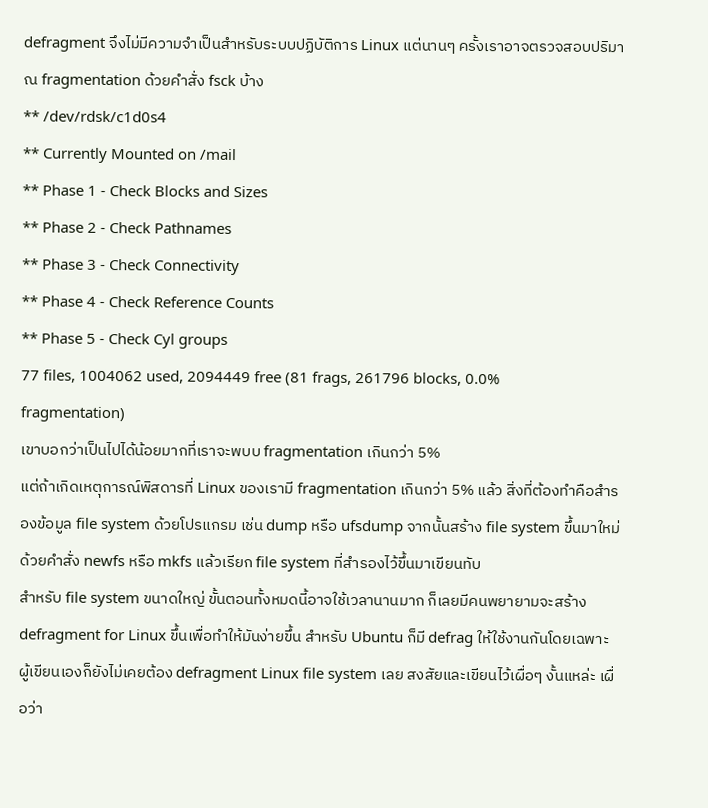defragment จึงไม่มีความจำเป็นสำหรับระบบปฏิบัติการ Linux แต่นานๆ ครั้งเราอาจตรวจสอบปริมาณ fragmentation ด้วยคำสั่ง fsck บ้าง
** /dev/rdsk/c1d0s4
** Currently Mounted on /mail
** Phase 1 - Check Blocks and Sizes
** Phase 2 - Check Pathnames
** Phase 3 - Check Connectivity
** Phase 4 - Check Reference Counts
** Phase 5 - Check Cyl groups
77 files, 1004062 used, 2094449 free (81 frags, 261796 blocks, 0.0%
fragmentation)
เขาบอกว่าเป็นไปได้น้อยมากที่เราจะพบบ fragmentation เกินกว่า 5%
แต่ถ้าเกิดเหตุการณ์พิสดารที่ Linux ของเรามี fragmentation เกินกว่า 5% แล้ว สิ่งที่ต้องทำคือสำรองข้อมูล file system ด้วยโปรแกรม เช่น dump หรือ ufsdump จากนั้นสร้าง file system ขึ้นมาใหม่ด้วยคำสั่ง newfs หรือ mkfs แล้วเรียก file system ที่สำรองไว้ขึ้นมาเขียนทับ
สำหรับ file system ขนาดใหญ่ ขั้นตอนทั้งหมดนี้อาจใช้เวลานานมาก ก็เลยมีคนพยายามจะสร้าง defragment for Linux ขึ้นเพื่อทำให้มันง่ายขึ้น สำหรับ Ubuntu ก็มี defrag ให้ใช้งานกันโดยเฉพาะ
ผู้เขียนเองก็ยังไม่เคยต้อง defragment Linux file system เลย สงสัยและเขียนไว้เผื่อๆ งั้นแหล่ะ เผื่อว่า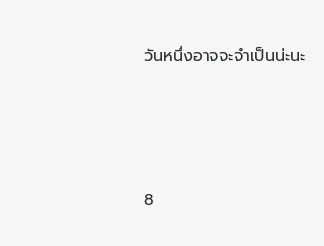วันหนึ่งอาจจะจำเป็นน่ะนะ







8